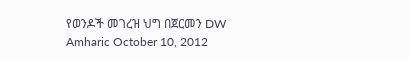የወንዶች መገረዝ ህግ በጀርመን DW Amharic October 10, 2012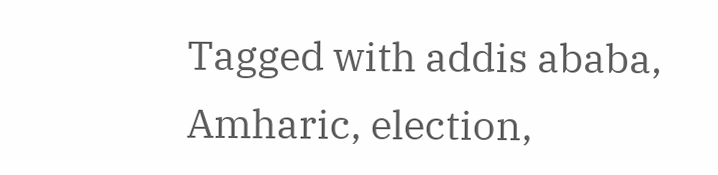Tagged with addis ababa, Amharic, election,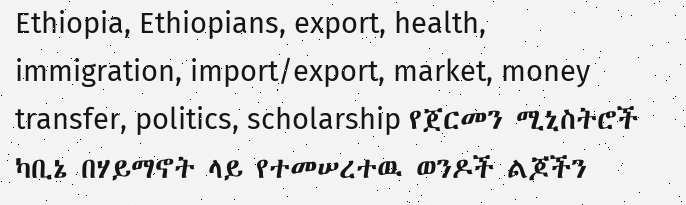Ethiopia, Ethiopians, export, health, immigration, import/export, market, money transfer, politics, scholarship የጀርመን ሚኒስትሮች ካቢኔ በሃይማኖት ላይ የተመሠረተዉ ወንዶች ልጆችን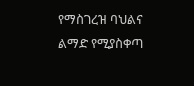የማስገረዝ ባህልና ልማድ የሚያስቀጣ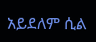አይደለም ሲል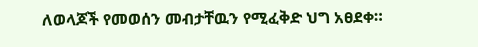ለወላጆች የመወሰን መብታቸዉን የሚፈቅድ ህግ አፀደቀ።